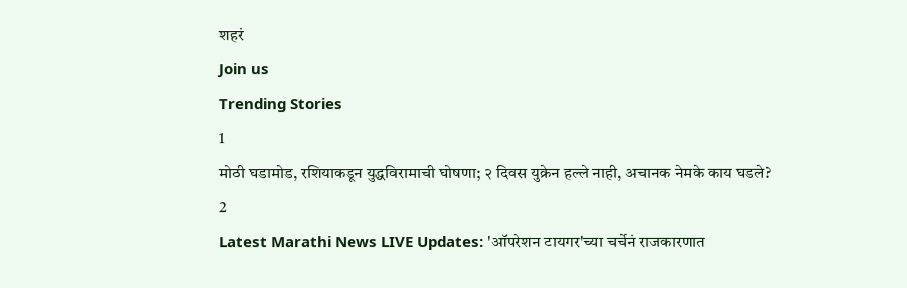शहरं
Join us
Trending Stories
1
मोठी घडामोड, रशियाकडून युद्धविरामाची घोषणा; २ दिवस युक्रेन हल्ले नाही, अचानक नेमके काय घडले?
2
Latest Marathi News LIVE Updates: 'ऑपरेशन टायगर'च्या चर्चेनं राजकारणात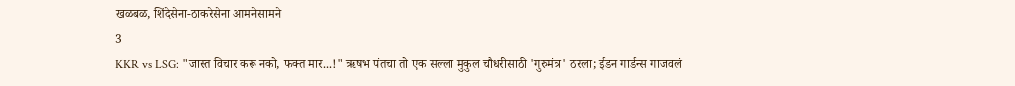खळबळ, शिंदेसेना-ठाकरेसेना आमनेसामने
3
KKR vs LSG: "जास्त विचार करू नको, फक्त मार...!" ऋषभ पंतचा तो एक सल्ला मुकुल चौधरीसाठी 'गुरुमंत्र' ठरला; ईडन गार्डन्स गाजवलं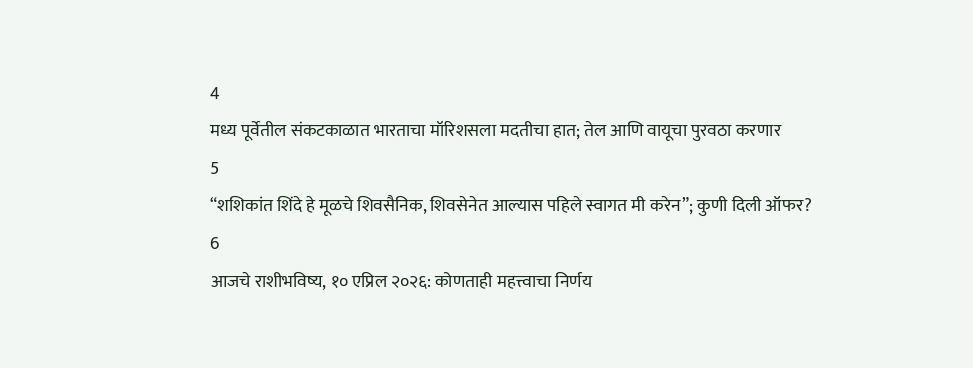4
मध्य पूर्वेतील संकटकाळात भारताचा मॉरिशसला मदतीचा हात; तेल आणि वायूचा पुरवठा करणार
5
“शशिकांत शिंदे हे मूळचे शिवसैनिक, शिवसेनेत आल्यास पहिले स्वागत मी करेन”; कुणी दिली ऑफर?
6
आजचे राशीभविष्य, १० एप्रिल २०२६: कोणताही महत्त्वाचा निर्णय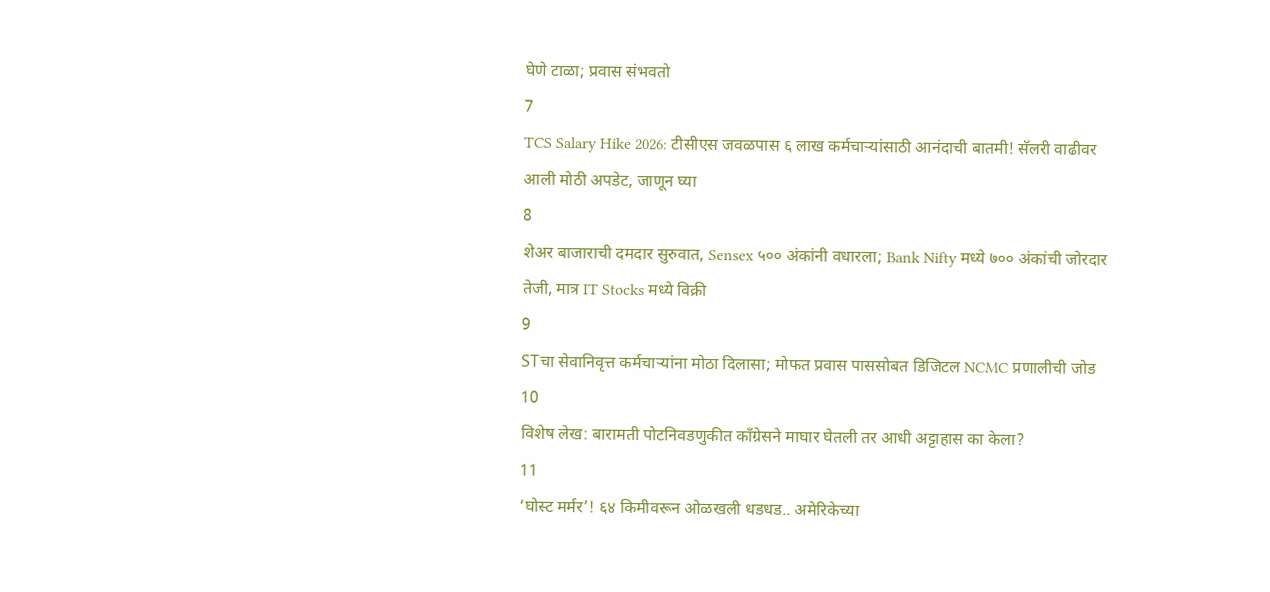घेणे टाळा; प्रवास संभवतो
7
TCS Salary Hike 2026: टीसीएस जवळपास ६ लाख कर्मचाऱ्यांसाठी आनंदाची बातमी! सॅलरी वाढीवर आली मोठी अपडेट, जाणून घ्या
8
शेअर बाजाराची दमदार सुरुवात, Sensex ५०० अंकांनी वधारला; Bank Nifty मध्ये ७०० अंकांची जोरदार तेजी, मात्र IT Stocks मध्ये विक्री
9
STचा सेवानिवृत्त कर्मचाऱ्यांना मोठा दिलासा; मोफत प्रवास पाससोबत डिजिटल NCMC प्रणालीची जोड
10
विशेष लेख: बारामती पोटनिवडणुकीत काँग्रेसने माघार घेतली तर आधी अट्टाहास का केला?
11
‘घोस्ट मर्मर’! ६४ किमीवरून ओळखली धडधड.. अमेरिकेच्या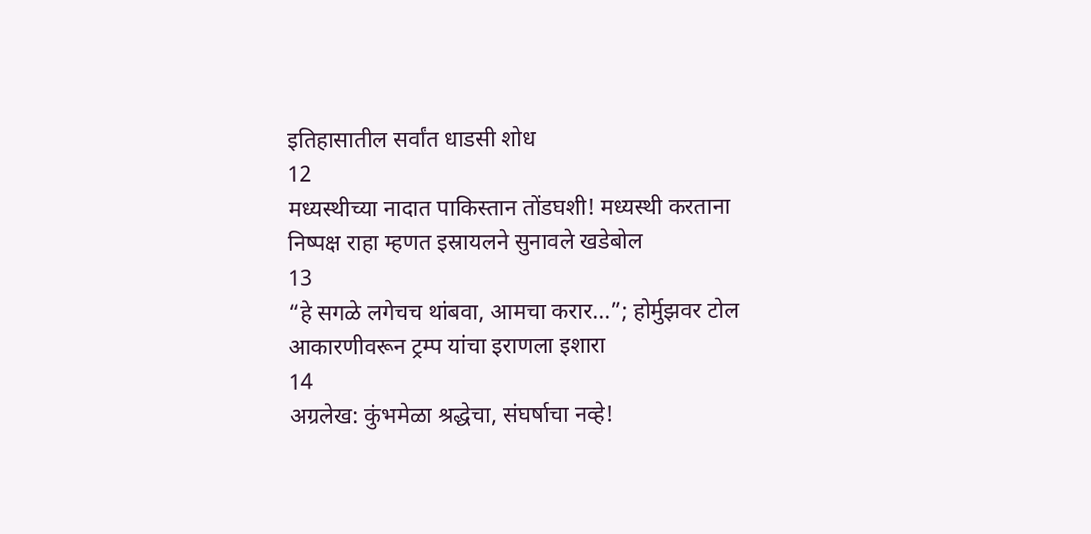इतिहासातील सर्वांत धाडसी शोध
12
मध्यस्थीच्या नादात पाकिस्तान तोंडघशी! मध्यस्थी करताना निष्पक्ष राहा म्हणत इस्रायलने सुनावले खडेबोल
13
“हे सगळे लगेचच थांबवा, आमचा करार...”; होर्मुझवर टोल आकारणीवरून ट्रम्प यांचा इराणला इशारा
14
अग्रलेख: कुंभमेळा श्रद्धेचा, संघर्षाचा नव्हे!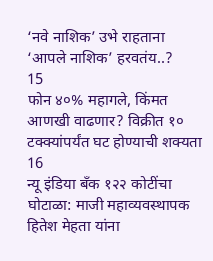‘नवे नाशिक’ उभे राहताना ‘आपले नाशिक’ हरवतंय..?
15
फोन ४०% महागले, किंमत आणखी वाढणार? विक्रीत १० टक्क्यांपर्यंत घट होण्याची शक्यता
16
न्यू इंडिया बँक १२२ कोटींचा घोटाळा: माजी महाव्यवस्थापक हितेश मेहता यांना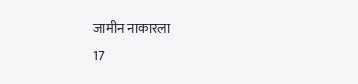जामीन नाकारला
17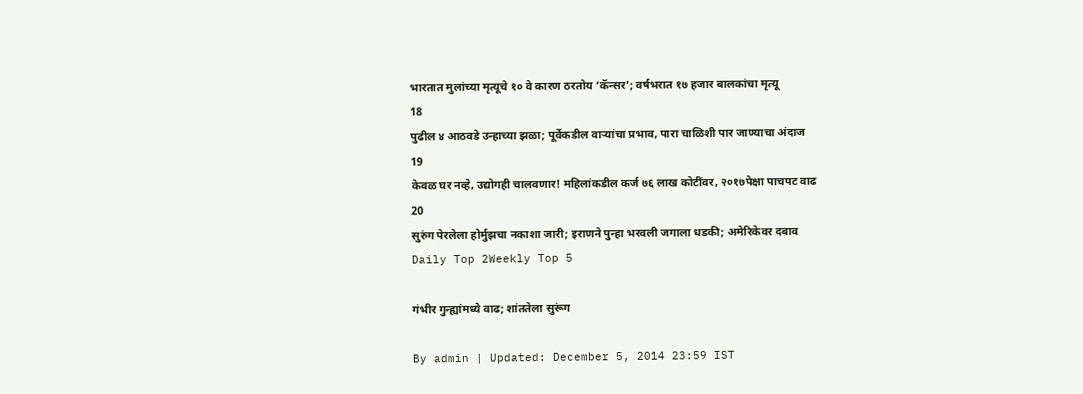भारतात मुलांच्या मृत्यूचे १० वे कारण ठरतोय ‘कॅन्सर’; वर्षभरात १७ हजार बालकांचा मृत्यू
18
पुढील ४ आठवडे उन्हाच्या झळा; पूर्वेकडील वाऱ्यांचा प्रभाव, पारा चाळिशी पार जाण्याचा अंदाज
19
केवळ घर नव्हे, उद्योगही चालवणार! महिलांकडील कर्ज ७६ लाख कोटींवर, २०१७पेक्षा पाचपट वाढ
20
सुरुंग पेरलेला होर्मुझचा नकाशा जारी; इराणने पुन्हा भरवली जगाला धडकी; अमेरिकेवर दबाव
Daily Top 2Weekly Top 5

गंभीर गुन्ह्यांमध्ये वाढ; शांततेला सुरूंग

By admin | Updated: December 5, 2014 23:59 IST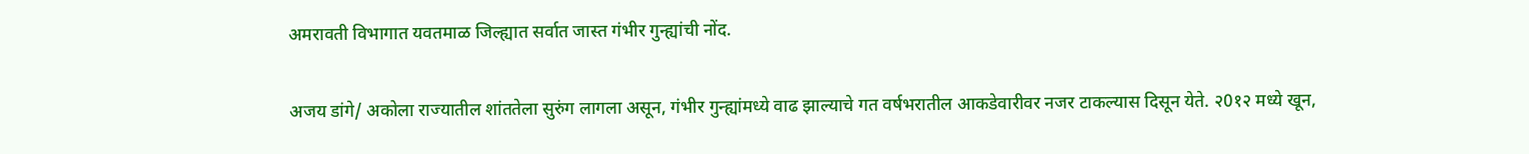अमरावती विभागात यवतमाळ जिल्ह्यात सर्वात जास्त गंभीर गुन्ह्यांची नोंद.

अजय डांगे/ अकोला राज्यातील शांततेला सुरुंग लागला असून, गंभीर गुन्ह्यांमध्ये वाढ झाल्याचे गत वर्षभरातील आकडेवारीवर नजर टाकल्यास दिसून येते. २0१२ मध्ये खून,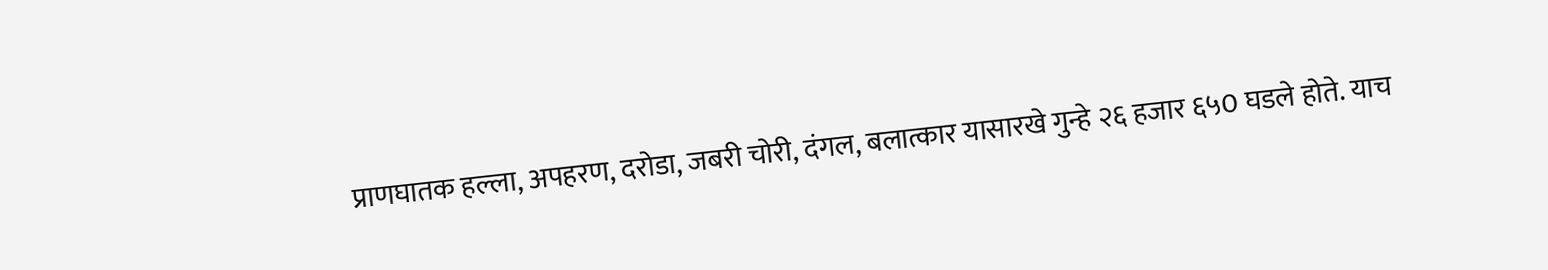प्राणघातक हल्ला, अपहरण, दरोडा, जबरी चोरी, दंगल, बलात्कार यासारखे गुन्हे २६ हजार ६५0 घडले होते. याच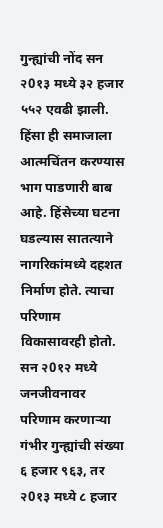गुन्ह्यांची नोंद सन २0१३ मध्ये ३२ हजार ५५२ एवढी झाली. हिंसा ही समाजाला आत्मचिंतन करण्यास भाग पाडणारी बाब आहे. हिंसेच्या घटना घडल्यास सातत्याने नागरिकांमध्ये दहशत निर्माण होते. त्याचा परिणाम विकासावरही होतो. सन २0१२ मध्ये जनजीवनावर परिणाम करणार्‍या गंभीर गुन्ह्यांची संख्या ६ हजार ९६३, तर २0१३ मध्ये ८ हजार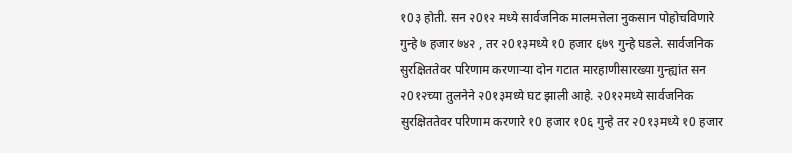१0३ होती. सन २0१२ मध्ये सार्वजनिक मालमत्तेला नुकसान पोहोचविणारे गुन्हे ७ हजार ७४२ , तर २0१३मध्ये १0 हजार ६७९ गुन्हे घडले. सार्वजनिक सुरक्षिततेवर परिणाम करणार्‍या दोन गटात मारहाणीसारख्या गुन्ह्यांत सन २0१२च्या तुलनेने २0१३मध्ये घट झाली आहे. २0१२मध्ये सार्वजनिक सुरक्षिततेवर परिणाम करणारे १0 हजार १0६ गुन्हे तर २0१३मध्ये १0 हजार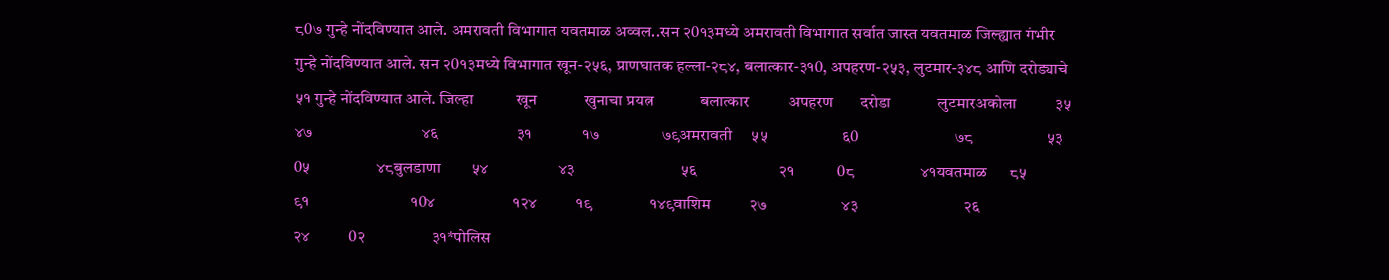८0७ गुन्हे नोंदविण्यात आले. अमरावती विभागात यवतमाळ अव्वल..सन २0१३मध्ये अमरावती विभागात सर्वात जास्त यवतमाळ जिल्ह्यात गंभीर गुन्हे नोंदविण्यात आले. सन २0१३मध्ये विभागात खून-२५६, प्राणघातक हल्ला-२८४, बलात्कार-३१0, अपहरण-२५३, लुटमार-३४८ आणि दरोड्याचे ५१ गुन्हे नोंदविण्यात आले. जिल्हा           खून            खुनाचा प्रयत्न            बलात्कार          अपहरण       दरोडा            लुटमारअकोला          ३५                 ४७                            ४६                    ३१             १७                ७९अमरावती     ५५                   ६0                             ७८                   ५३         0५                 ४८बुलडाणा        ५४                  ४३                           ५६                     २१           0८                 ४१यवतमाळ      ८५                  ९१                          १0४                    १२४          १९               १४९वाशिम          २७                   ४३                           २६                     २४          0२                 ३१*पोलिस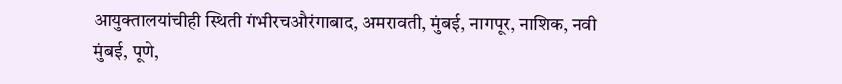आयुक्तालयांचीही स्थिती गंभीरचऔरंगाबाद, अमरावती, मुंबई, नागपूर, नाशिक, नवी मुंबई, पूणे,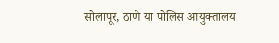सोलापूर, ठाणे या पोलिस आयुक्तालय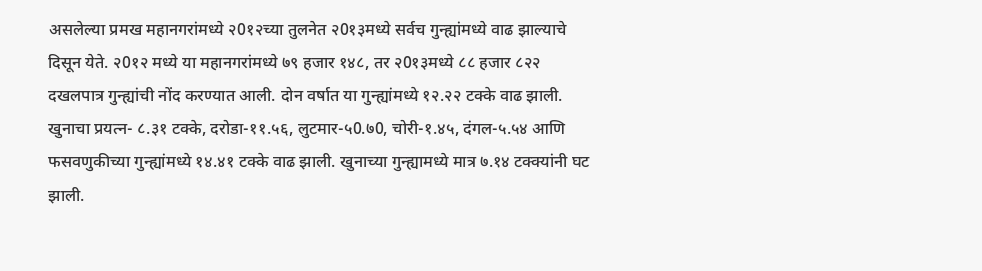असलेल्या प्रमख महानगरांमध्ये २0१२च्या तुलनेत २0१३मध्ये सर्वच गुन्ह्यांमध्ये वाढ झाल्याचे दिसून येते. २0१२ मध्ये या महानगरांमध्ये ७९ हजार १४८, तर २0१३मध्ये ८८ हजार ८२२ दखलपात्र गुन्ह्यांची नोंद करण्यात आली. दोन वर्षात या गुन्ह्यांमध्ये १२.२२ टक्के वाढ झाली. खुनाचा प्रयत्न- ८.३१ टक्के, दरोडा-११.५६, लुटमार-५0.७0, चोरी-१.४५, दंगल-५.५४ आणि फसवणुकीच्या गुन्ह्यांमध्ये १४.४१ टक्के वाढ झाली. खुनाच्या गुन्ह्यामध्ये मात्र ७.१४ टक्क्यांनी घट झाली.